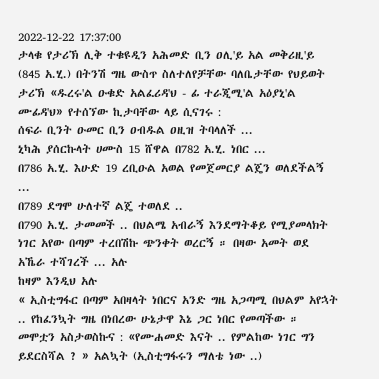2022-12-22 17:37:00
ታላቁ የታሪኽ ሊቅ ተቁዩዲን አሕመድ ቢን ዐሊ'ይ አል መቅሪዚ'ይ (845 አ.ሂ.) በትንሽ ግዜ ውስጥ ስለተለየቻቸው ባለቤታቸው የህይወት ታሪኽ «ዱረሩ'ል ዑቁድ አልፈሪዳ'ህ - ፊ ተራጂሚ'ል አዕያኒ'ል ሙፊዳ'ህ» የተሰኘው ኪታባቸው ላይ ሲናገሩ :
ሰፍራ ቢንት ዑመር ቢን ዐብዱል ዐዚዝ ትባላለች ...
ኒካሕ ያሰርኩላት ሀሙስ 15 ሸዋል በ782 አ.ሂ. ነበር ...
በ786 አ.ሂ. እሁድ 19 ረቢዑል አወል የመጀመርያ ልጄን ወለደችልኝ ...
በ789 ደግሞ ሁለተኛ ልጄ ተወለደ ..
በ790 አ.ሂ. ታመመች .. በህልሜ አብራኝ እንደማትቆይ የሚያመላክት ነገር አየው በጣም ተረበሽኩ ጭንቀት ወረርኝ ። በዛው አመት ወደ አኼራ ተሻገረች ... አሉ
ከዛም እንዲህ አሉ
« ኢስቲግፋር በጣም አበዛላት ነበርና አንድ ግዜ አጋጣሚ በህልም አየኋት .. የከፈንኳት ግዜ በነበረው ሁኔታዋ እኔ ጋር ነበር የመጣችው ።
መሞቷን አስታወስኩና : «የሙሐመድ እናት .. የምልከው ነገር ግን ይደርስሻል ? » አልኳት (ኢስቲግፋሩን ማለቴ ነው ..)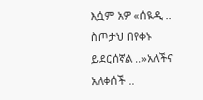እሷም አዎ «ሰዪዲ .. ስጦታህ በየቀኑ ይደርሰኛል ..»አለችና አለቀሰች ..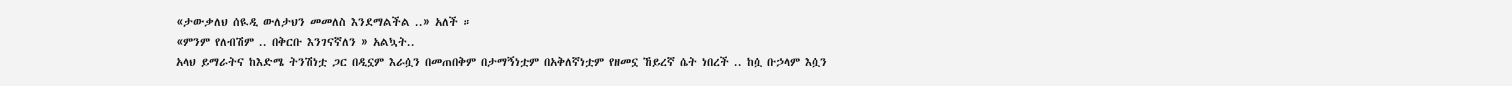«ታውቃለህ ሰዪዲ ውለታህን መመለስ እንደማልችል ..» አለች ።
«ምንም የለብሽም .. በቅርቡ እንገናኛለን » አልኳት..
አላህ ይማራትና ከእድሜ ትንሽነቷ ጋር በዲኗም እራሷን በመጠበቅም በታማኝነቷም በአቅለኛነቷም የዘመኗ ኸይረኛ ሴት ነበረች .. ከሷ ቡኃላም እሷን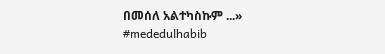በመሰለ አልተካስኩም ...»
#mededulhabib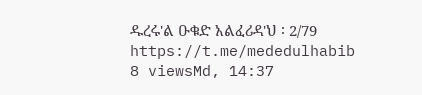ዱረሩ'ል ዑቁድ አልፈሪዳ'ህ ፡ 2/79
https://t.me/mededulhabib
8 viewsMd, 14:37